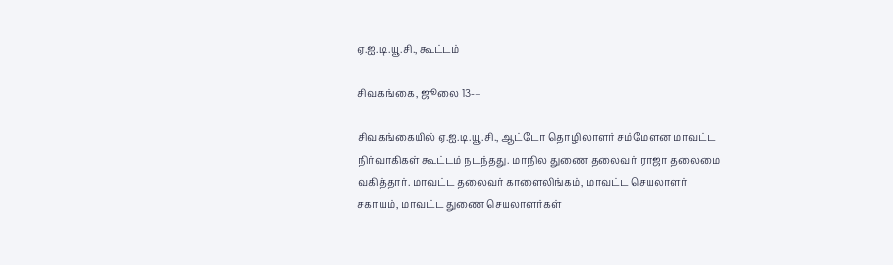ஏ.ஐ.டி.யூ.சி., கூட்டம்

சிவகங்கை, ஜூலை 13-–

சிவகங்கையில் ஏ.ஐ.டி.யூ.சி., ஆட்டோ தொழிலாளர் சம்மேளன மாவட்ட நிர்வாகிகள் கூட்டம் நடந்தது. மாநில துணை தலைவர் ராஜா தலைமை வகித்தார். மாவட்ட தலைவர் காளைலிங்கம், மாவட்ட செயலாளர் சகாயம், மாவட்ட துணை செயலாளர்கள்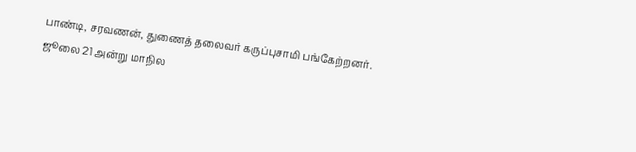பாண்டி, சரவணன், துணைத் தலைவர் கருப்புசாமி பங்கேற்றனர். ஜூலை 21 அன்று மாநில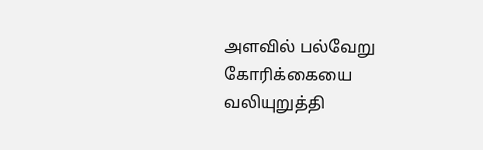அளவில் பல்வேறு கோரிக்கையை வலியுறுத்தி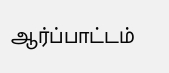ஆர்ப்பாட்டம்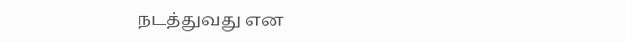நடத்துவது என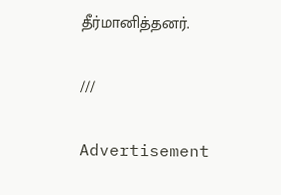தீர்மானித்தனர்.

///

Advertisement